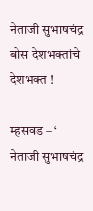नेताजी सुभाषचंद्र बोस देशभक्तांचे देशभक्त !

म्हसवड – ‘ नेताजी सुभाषचंद्र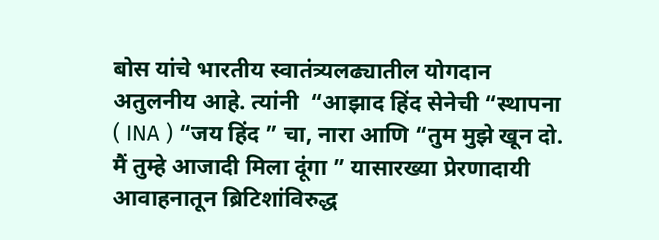बोस यांचे भारतीय स्वातंत्र्यलढ्यातील योगदान अतुलनीय आहे. त्यांनी  “आझाद हिंद सेनेची “स्थापना ( INA ) “जय हिंद ” चा, नारा आणि “तुम मुझे खून दो. मैं तुम्हे आजादी मिला दूंगा ” यासारख्या प्रेरणादायी आवाहनातून ब्रिटिशांविरुद्ध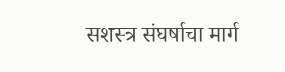सशस्त्र संघर्षाचा मार्ग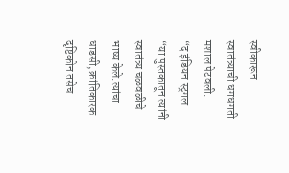स्वीकारून स्वातंत्र्याची धगधगती मशाल पेटवली.
“द इंडियन स्ट्रगल “या पुस्तकातून त्यांनी स्वातंत्र्य चळवळीचे भाष्य केले.त्यांचा धाडसी, क्रांतिकारक दृष्टिकोन तसेच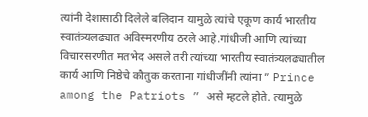त्यांनी देशासाठी दिलेले बलिदान यामुळे त्यांचे एकूण कार्य भारतीय स्वातंत्र्यलढ्यात अविस्मरणीय ठरले आहे.गांधीजी आणि त्यांच्या विचारसरणीत मतभेद असले तरी त्यांच्या भारतीय स्वातंत्र्यलढ्यातील कार्य आणि निष्ठेचे कौतुक करताना गांधीजींनी त्यांना ” Prince among the Patriots ” असे म्हटले होते. त्यामुळे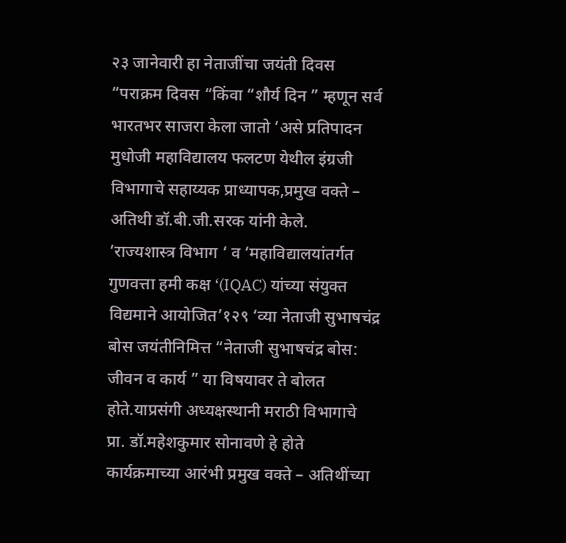२३ जानेवारी हा नेताजींचा जयंती दिवस “पराक्रम दिवस “किंवा “शौर्य दिन ” म्हणून सर्व भारतभर साजरा केला जातो ‘असे प्रतिपादन मुधोजी महाविद्यालय फलटण येथील इंग्रजी विभागाचे सहाय्यक प्राध्यापक,प्रमुख वक्ते – अतिथी डॉ.बी.जी.सरक यांनी केले.
‘राज्यशास्त्र विभाग ‘ व ‘महाविद्यालयांतर्गत गुणवत्ता हमी कक्ष ‘(IQAC) यांच्या संयुक्त विद्यमाने आयोजित’१२९ ‘व्या नेताजी सुभाषचंद्र बोस जयंतीनिमित्त “नेताजी सुभाषचंद्र बोस: जीवन व कार्य ” या विषयावर ते बोलत होते.याप्रसंगी अध्यक्षस्थानी मराठी विभागाचे प्रा. डॉ.महेशकुमार सोनावणे हे होते कार्यक्रमाच्या आरंभी प्रमुख वक्ते – अतिथींच्या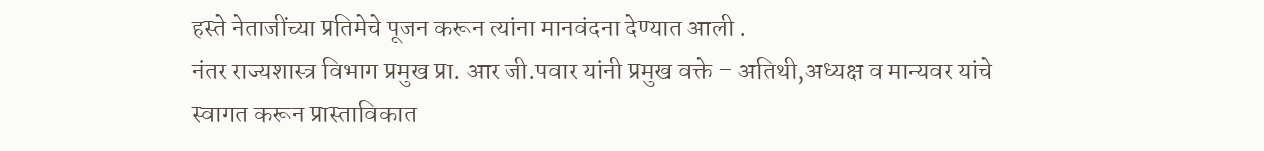हस्ते नेताजींच्या प्रतिमेचे पूजन करून त्यांना मानवंदना देण्यात आली .
नंतर राज्यशास्त्र विभाग प्रमुख प्रा. आर जी.पवार यांनी प्रमुख वक्ते – अतिथी,अध्यक्ष व मान्यवर यांचे स्वागत करून प्रास्ताविकात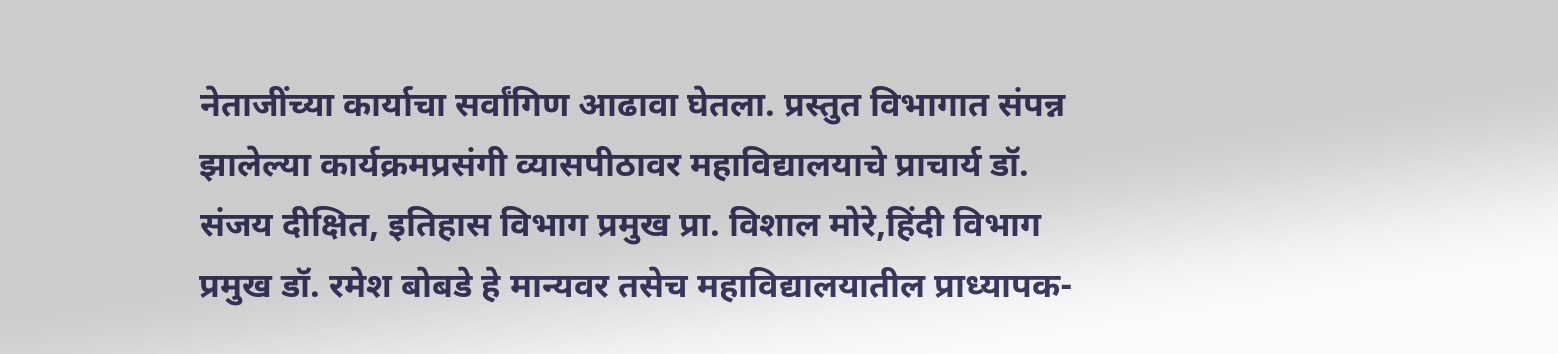नेताजींच्या कार्याचा सर्वांगिण आढावा घेतला. प्रस्तुत विभागात संपन्न झालेल्या कार्यक्रमप्रसंगी व्यासपीठावर महाविद्यालयाचे प्राचार्य डॉ. संजय दीक्षित, इतिहास विभाग प्रमुख प्रा. विशाल मोरे,हिंदी विभाग प्रमुख डॉ. रमेश बोबडे हे मान्यवर तसेच महाविद्यालयातील प्राध्यापक-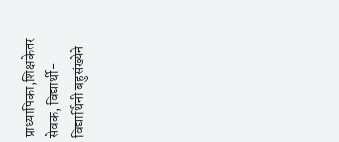प्राध्यापिका,शिक्षकेतर सेवक, विद्यार्थी-विद्यार्थिनी बहुसंख्येने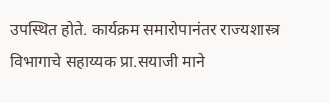उपस्थित होते. कार्यक्रम समारोपानंतर राज्यशास्त्र विभागाचे सहाय्यक प्रा.सयाजी माने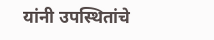यांनी उपस्थितांचे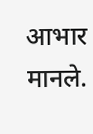आभार मानले.